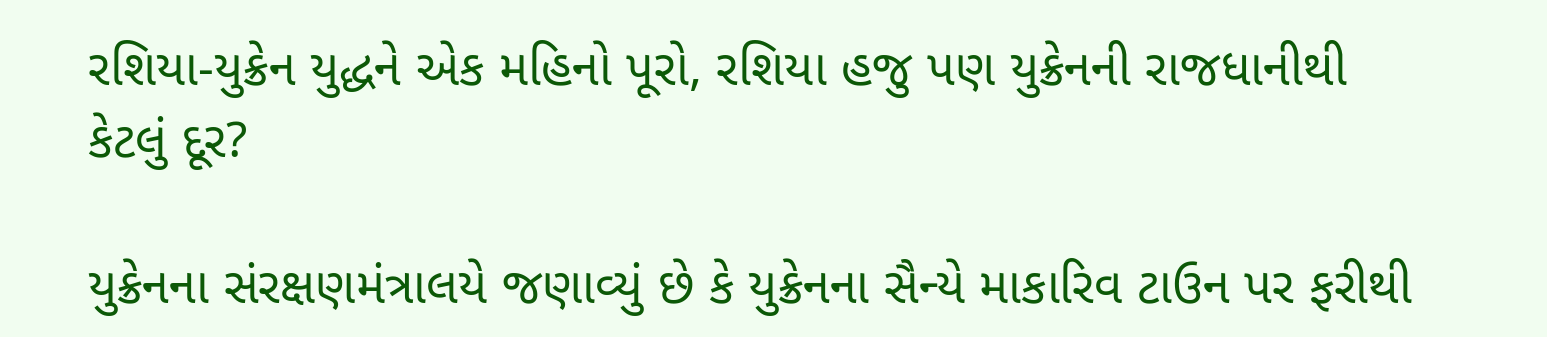રશિયા-યુક્રેન યુદ્ધને એક મહિનો પૂરો, રશિયા હજુ પણ યુક્રેનની રાજધાનીથી કેટલું દૂર?

યુક્રેનના સંરક્ષણમંત્રાલયે જણાવ્યું છે કે યુક્રેનના સૈન્યે માકારિવ ટાઉન પર ફરીથી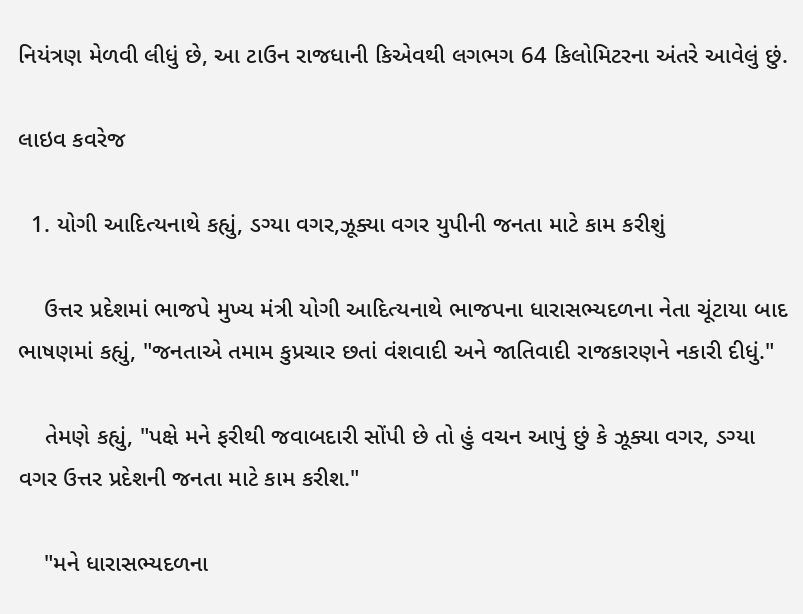નિયંત્રણ મેળવી લીધું છે, આ ટાઉન રાજધાની કિએવથી લગભગ 64 કિલોમિટરના અંતરે આવેલું છું.

લાઇવ કવરેજ

  1. યોગી આદિત્યનાથે કહ્યું, ડગ્યા વગર,ઝૂક્યા વગર યુપીની જનતા માટે કામ કરીશું

    ઉત્તર પ્રદેશમાં ભાજપે મુખ્ય મંત્રી યોગી આદિત્યનાથે ભાજપના ધારાસભ્યદળના નેતા ચૂંટાયા બાદ ભાષણમાં કહ્યું, "જનતાએ તમામ કુપ્રચાર છતાં વંશવાદી અને જાતિવાદી રાજકારણને નકારી દીધું."

    તેમણે કહ્યું, "પક્ષે મને ફરીથી જવાબદારી સોંપી છે તો હું વચન આપું છું કે ઝૂક્યા વગર, ડગ્યા વગર ઉત્તર પ્રદેશની જનતા માટે કામ કરીશ."

    "મને ધારાસભ્યદળના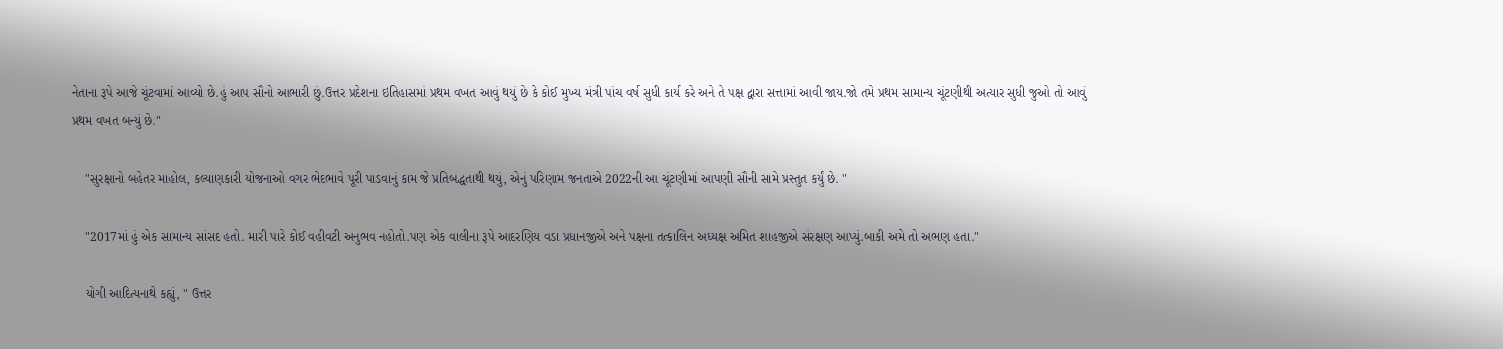નેતાના રૂપે આજે ચૂંટવામાં આવ્યો છે.હું આપ સૌનો આભારી છું.ઉત્તર પ્રદેશના ઇતિહાસમાં પ્રથમ વખત આવું થયું છે કે કોઈ મુખ્ય મંત્રી પાંચ વર્ષ સુધી કાર્ય કરે અને તે પક્ષ દ્વારા સત્તામાં આવી જાય.જો તમે પ્રથમ સામાન્ય ચૂંટણીથી અત્યાર સુધી જુઓ તો આવું પ્રથમ વખત બન્યું છે."

    "સુરક્ષાનો બહેતર માહોલ, કલ્યાણકારી યોજનાઓ વગર ભેદભાવે પૂરી પાડવાનું કામ જે પ્રતિબદ્ધતાથી થયું, એનું પરિણામ જનતાએ 2022ની આ ચૂંટણીમાં આપણી સૌની સામે પ્રસ્તુત કર્યું છે. "

    "2017માં હું એક સામાન્ય સાંસદ હતો. મારી પારે કોઈ વહીવટી અનુભવ નહોતો.પણ એક વાલીના રૂપે આદરણિય વડા પ્રધાનજીએ અને પક્ષના તત્કાલિન અધ્યક્ષ અમિત શાહજીએ સંરક્ષણ આપ્યું.બાકી અમે તો અભણ હતા."

    યોગી આદિત્યનાથે કહ્યું, " ઉત્તર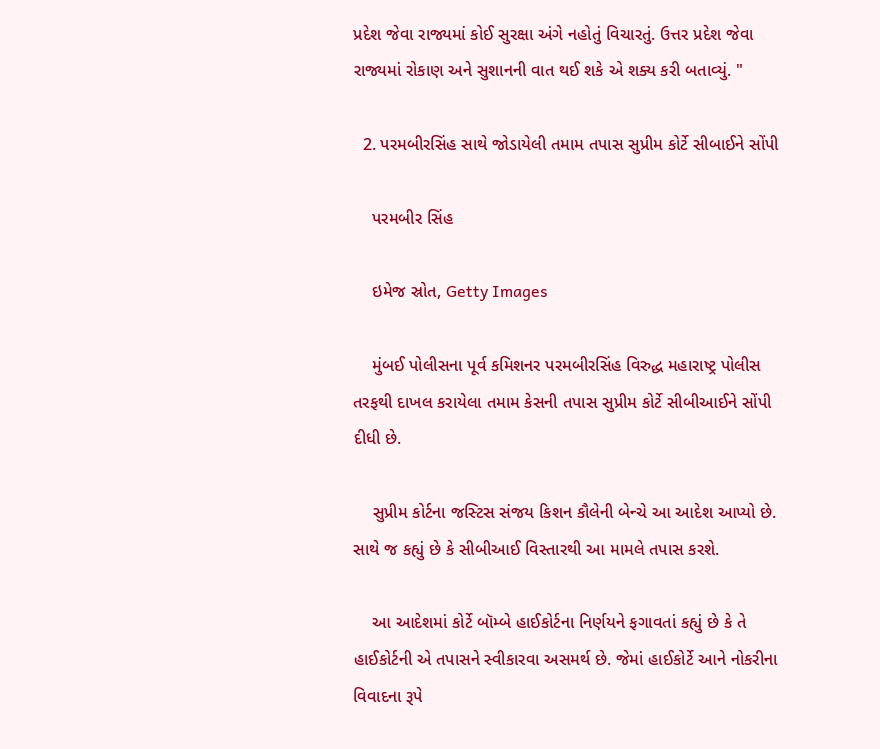પ્રદેશ જેવા રાજ્યમાં કોઈ સુરક્ષા અંગે નહોતું વિચારતું. ઉત્તર પ્રદેશ જેવા રાજ્યમાં રોકાણ અને સુશાનની વાત થઈ શકે એ શક્ય કરી બતાવ્યું. "

  2. પરમબીરસિંહ સાથે જોડાયેલી તમામ તપાસ સુપ્રીમ કોર્ટે સીબાઈને સોંપી

    પરમબીર સિંહ

    ઇમેજ સ્રોત, Getty Images

    મુંબઈ પોલીસના પૂર્વ કમિશનર પરમબીરસિંહ વિરુદ્ધ મહારાષ્ટ્ર પોલીસ તરફથી દાખલ કરાયેલા તમામ કેસની તપાસ સુપ્રીમ કોર્ટે સીબીઆઈને સોંપી દીધી છે.

    સુપ્રીમ કોર્ટના જસ્ટિસ સંજય કિશન કૌલેની બેન્ચે આ આદેશ આપ્યો છે. સાથે જ કહ્યું છે કે સીબીઆઈ વિસ્તારથી આ મામલે તપાસ કરશે.

    આ આદેશમાં કોર્ટે બૉમ્બે હાઈકોર્ટના નિર્ણયને ફગાવતાં કહ્યું છે કે તે હાઈકોર્ટની એ તપાસને સ્વીકારવા અસમર્થ છે. જેમાં હાઈકોર્ટે આને નોકરીના વિવાદના રૂપે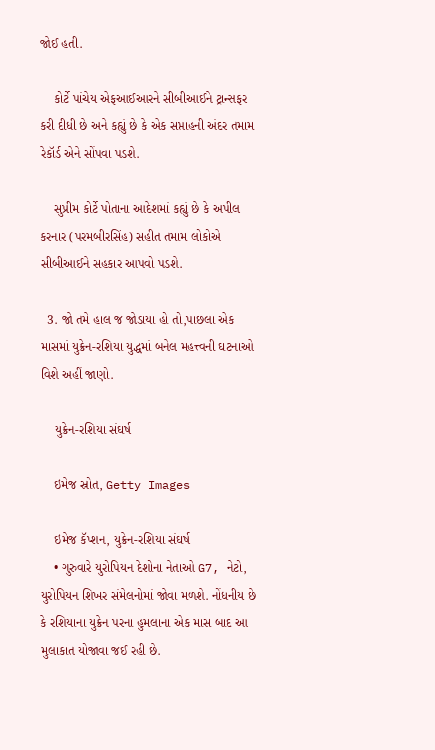જોઈ હતી.

    કોર્ટે પાંચેય એફઆઈઆરને સીબીઆઈને ટ્રાન્સફર કરી દીધી છે અને કહ્યું છે કે એક સપ્તાહની અંદર તમામ રેકૉર્ડ એને સોંપવા પડશે.

    સુપ્રીમ કોર્ટે પોતાના આદેશમાં કહ્યું છે કે અપીલ કરનાર (પરમબીરસિંહ) સહીત તમામ લોકોએ સીબીઆઈને સહકાર આપવો પડશે.

  3. જો તમે હાલ જ જોડાયા હો તો,પાછલા એક માસમાં યુક્રેન-રશિયા યુદ્ધમાં બનેલ મહત્ત્વની ઘટનાઓ વિશે અહીં જાણો.

    યુક્રેન-રશિયા સંઘર્ષ

    ઇમેજ સ્રોત, Getty Images

    ઇમેજ કૅપ્શન, યુક્રેન-રશિયા સંઘર્ષ
    • ગુરુવારે યુરોપિયન દેશોના નેતાઓ G7, નેટો, યુરોપિયન શિખર સંમેલનોમાં જોવા મળશે. નોંધનીય છે કે રશિયાના યુક્રેન પરના હુમલાના એક માસ બાદ આ મુલાકાત યોજાવા જઈ રહી છે.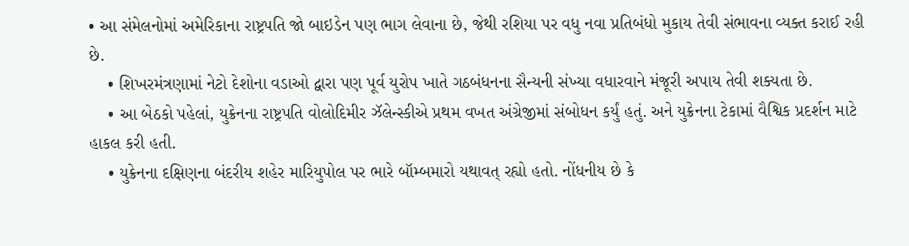• આ સંમેલનોમાં અમેરિકાના રાષ્ટ્રપતિ જો બાઇડેન પણ ભાગ લેવાના છે, જેથી રશિયા પર વધુ નવા પ્રતિબંધો મુકાય તેવી સંભાવના વ્યક્ત કરાઈ રહી છે.
    • શિખરમંત્રણામાં નેટો દેશોના વડાઓ દ્વારા પણ પૂર્વ યુરોપ ખાતે ગઠબંધનના સૈન્યની સંખ્યા વધારવાને મંજૂરી અપાય તેવી શક્યતા છે.
    • આ બેઠકો પહેલાં, યુક્રેનના રાષ્ટ્રપતિ વોલોદિમીર ઝૅલેન્સ્કીએ પ્રથમ વખત અંગ્રેજીમાં સંબોધન કર્યું હતું. અને યુક્રેનના ટેકામાં વૈશ્વિક પ્રદર્શન માટે હાકલ કરી હતી.
    • યુક્રેનના દક્ષિણના બંદરીય શહેર મારિયુપોલ પર ભારે બૉમ્બમારો યથાવત્ રહ્યો હતો. નોંધનીય છે કે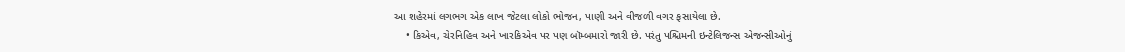આ શહેરમાં લગભગ એક લાખ જેટલા લોકો ભોજન, પાણી અને વીજળી વગર ફસાયેલા છે.
    • કિએવ, ચેરનિહિવ અને ખારકિએવ પર પણ બૉમ્બમારો જારી છે. પરંતુ પશ્ચિમની ઇન્ટેલિજન્સ એજન્સીઓનું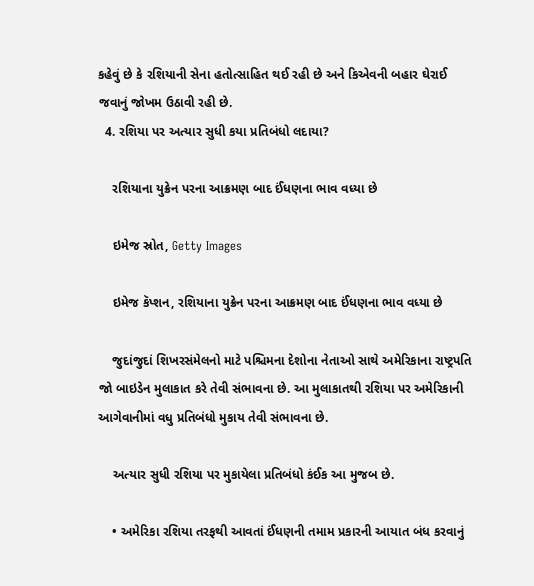કહેવું છે કે રશિયાની સેના હતોત્સાહિત થઈ રહી છે અને કિએવની બહાર ઘેરાઈ જવાનું જોખમ ઉઠાવી રહી છે.
  4. રશિયા પર અત્યાર સુધી કયા પ્રતિબંધો લદાયા?

    રશિયાના યુક્રેન પરના આક્રમણ બાદ ઈંધણના ભાવ વધ્યા છે

    ઇમેજ સ્રોત, Getty Images

    ઇમેજ કૅપ્શન, રશિયાના યુક્રેન પરના આક્રમણ બાદ ઈંધણના ભાવ વધ્યા છે

    જુદાંજુદાં શિખરસંમેલનો માટે પશ્ચિમના દેશોના નેતાઓ સાથે અમેરિકાના રાષ્ટ્રપતિ જો બાઇડેન મુલાકાત કરે તેવી સંભાવના છે. આ મુલાકાતથી રશિયા પર અમેરિકાની આગેવાનીમાં વધુ પ્રતિબંધો મુકાય તેવી સંભાવના છે.

    અત્યાર સુધી રશિયા પર મુકાયેલા પ્રતિબંધો કંઈક આ મુજબ છે.

    • અમેરિકા રશિયા તરફથી આવતાં ઈંધણની તમામ પ્રકારની આયાત બંધ કરવાનું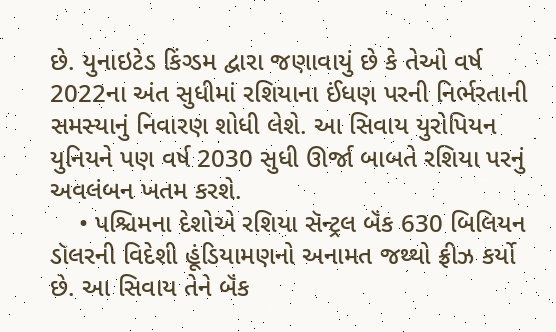છે. યુનાઇટેડ કિંગ્ડમ દ્વારા જણાવાયું છે કે તેઓ વર્ષ 2022ના અંત સુધીમાં રશિયાના ઈંધણ પરની નિર્ભરતાની સમસ્યાનું નિવારણ શોધી લેશે. આ સિવાય યુરોપિયન યુનિયને પણ વર્ષ 2030 સુધી ઊર્જા બાબતે રશિયા પરનું અવલંબન ખતમ કરશે.
    • પશ્ચિમના દેશોએ રશિયા સૅન્ટ્રલ બૅંક 630 બિલિયન ડૉલરની વિદેશી હૂંડિયામણનો અનામત જથ્થો ફ્રીઝ કર્યો છે. આ સિવાય તેને બૅંક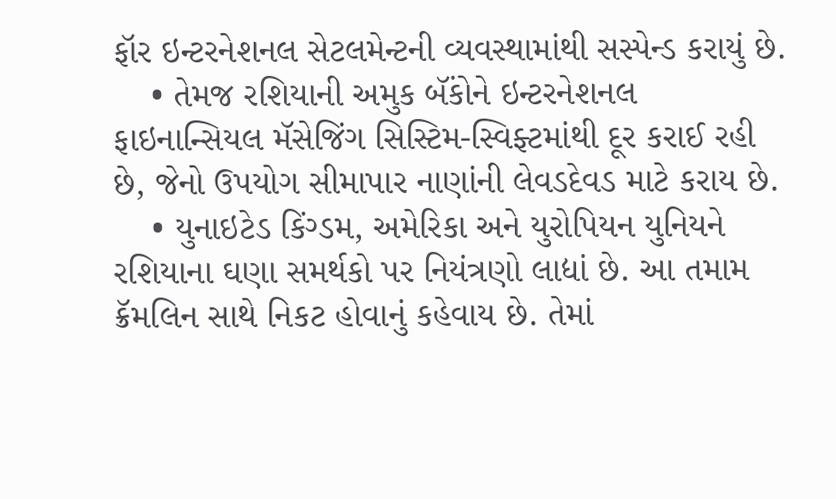ફૉર ઇન્ટરનેશનલ સેટલમેન્ટની વ્યવસ્થામાંથી સસ્પેન્ડ કરાયું છે.
    • તેમજ રશિયાની અમુક બૅંકોને ઇન્ટરનેશનલ ફાઇનાન્સિયલ મૅસેજિંગ સિસ્ટિમ-સ્વિફ્ટમાંથી દૂર કરાઈ રહી છે, જેનો ઉપયોગ સીમાપાર નાણાંની લેવડદેવડ માટે કરાય છે.
    • યુનાઇટેડ કિંગ્ડમ, અમેરિકા અને યુરોપિયન યુનિયને રશિયાના ઘણા સમર્થકો પર નિયંત્રણો લાદ્યાં છે. આ તમામ ક્રૅમલિન સાથે નિકટ હોવાનું કહેવાય છે. તેમાં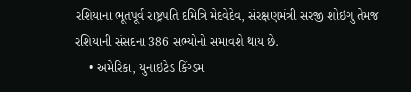રશિયાના ભૂતપૂર્વ રાષ્ટ્રપતિ દમિત્રિ મેદવેદેવ, સંરક્ષણમંત્રી સરજી શોઇગુ તેમજ રશિયાની સંસદના 386 સભ્યોનો સમાવશે થાય છે.
    • અમેરિકા, યુનાઇટેડ કિંગ્ડમ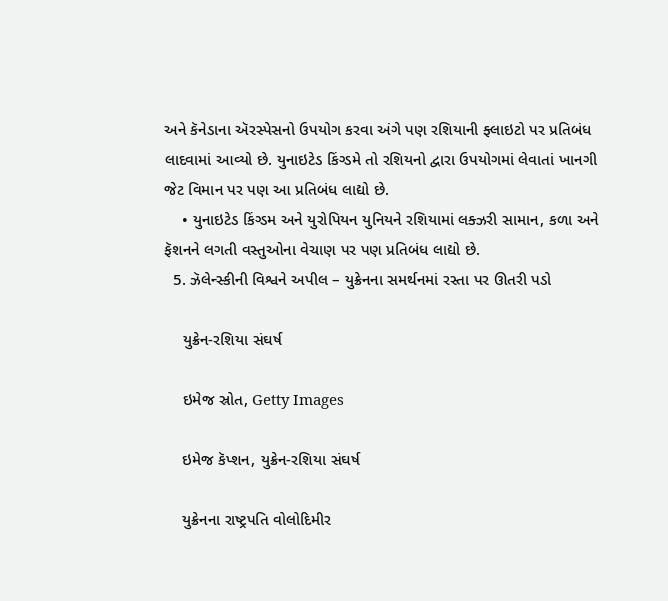અને કૅનેડાના ઍરસ્પેસનો ઉપયોગ કરવા અંગે પણ રશિયાની ફ્લાઇટો પર પ્રતિબંધ લાદવામાં આવ્યો છે. યુનાઇટેડ કિંગ્ડમે તો રશિયનો દ્વારા ઉપયોગમાં લેવાતાં ખાનગી જેટ વિમાન પર પણ આ પ્રતિબંધ લાદ્યો છે.
    • યુનાઇટેડ કિંગ્ડમ અને યુરોપિયન યુનિયને રશિયામાં લક્ઝરી સામાન, કળા અને ફૅશનને લગતી વસ્તુઓના વેચાણ પર પણ પ્રતિબંધ લાદ્યો છે.
  5. ઝૅલેન્સ્કીની વિશ્વને અપીલ – યુક્રેનના સમર્થનમાં રસ્તા પર ઊતરી પડો

    યુક્રેન-રશિયા સંઘર્ષ

    ઇમેજ સ્રોત, Getty Images

    ઇમેજ કૅપ્શન, યુક્રેન-રશિયા સંઘર્ષ

    યુક્રેનના રાષ્ટ્રપતિ વોલોદિમીર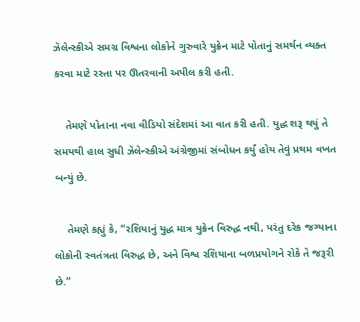ઝૅલેન્સ્કીએ સમગ્ર વિશ્વના લોકોને ગુરુવારે યુક્રેન માટે પોતાનું સમર્થન વ્યક્ત કરવા માટે રસ્તા પર ઊતરવાની અપીલ કરી હતી.

    તેમણે પોતાના નવા વીડિયો સંદેશમાં આ વાત કરી હતી. યુદ્ધ શરૂ થયું તે સમયથી હાલ સુધી ઝૅલેન્સ્કીએ અંગ્રેજીમાં સંબોધન કર્યું હોય તેવું પ્રથમ વખત બન્યું છે.

    તેમણે કહ્યું કે, “રશિયાનું યુદ્ધ માત્ર યુક્રેન વિરુદ્ધ નથી, પરંતુ દરેક જગ્યાના લોકોની સ્વતંત્રતા વિરુદ્ધ છે, અને વિશ્વ રશિયાના બળપ્રયોગને રોકે તે જરૂરી છે.”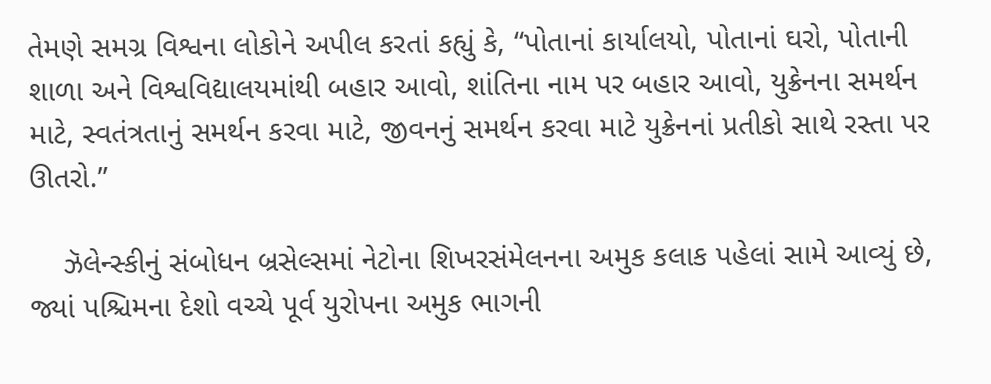તેમણે સમગ્ર વિશ્વના લોકોને અપીલ કરતાં કહ્યું કે, “પોતાનાં કાર્યાલયો, પોતાનાં ઘરો, પોતાની શાળા અને વિશ્વવિદ્યાલયમાંથી બહાર આવો, શાંતિના નામ પર બહાર આવો, યુક્રેનના સમર્થન માટે, સ્વતંત્રતાનું સમર્થન કરવા માટે, જીવનનું સમર્થન કરવા માટે યુક્રેનનાં પ્રતીકો સાથે રસ્તા પર ઊતરો.”

    ઝૅલેન્સ્કીનું સંબોધન બ્રસેલ્સમાં નેટોના શિખરસંમેલનના અમુક કલાક પહેલાં સામે આવ્યું છે, જ્યાં પશ્ચિમના દેશો વચ્ચે પૂર્વ યુરોપના અમુક ભાગની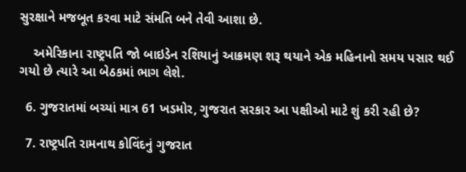સુરક્ષાને મજબૂત કરવા માટે સંમતિ બને તેવી આશા છે.

    અમેરિકાના રાષ્ટ્રપતિ જો બાઇડેન રશિયાનું આક્રમણ શરૂ થયાને એક મહિનાનો સમય પસાર થઈ ગયો છે ત્યારે આ બેઠકમાં ભાગ લેશે.

  6. ગુજરાતમાં બચ્યાં માત્ર 61 ખડમોર, ગુજરાત સરકાર આ પક્ષીઓ માટે શું કરી રહી છે?

  7. રાષ્ટ્રપતિ રામનાથ કોવિંદનું ગુજરાત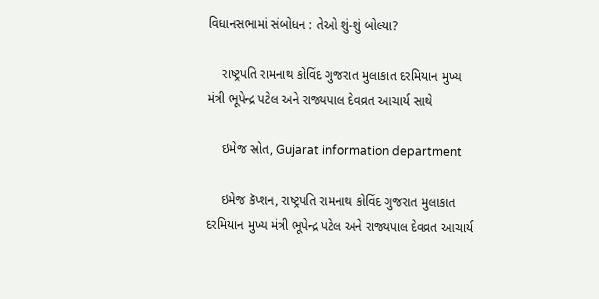વિધાનસભામાં સંબોધન : તેઓ શું-શું બોલ્યા?

    રાષ્ટ્રપતિ રામનાથ કોવિંદ ગુજરાત મુલાકાત દરમિયાન મુખ્ય મંત્રી ભૂપેન્દ્ર પટેલ અને રાજ્યપાલ દેવવ્રત આચાર્ય સાથે

    ઇમેજ સ્રોત, Gujarat information department

    ઇમેજ કૅપ્શન, રાષ્ટ્રપતિ રામનાથ કોવિંદ ગુજરાત મુલાકાત દરમિયાન મુખ્ય મંત્રી ભૂપેન્દ્ર પટેલ અને રાજ્યપાલ દેવવ્રત આચાર્ય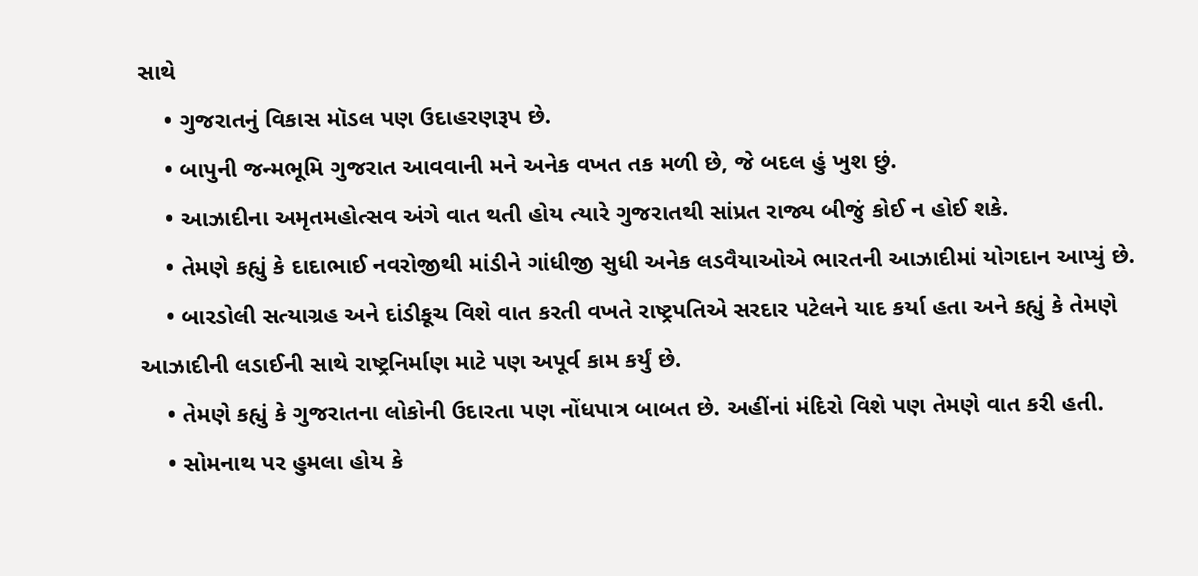સાથે
    • ગુજરાતનું વિકાસ મૉડલ પણ ઉદાહરણરૂપ છે.
    • બાપુની જન્મભૂમિ ગુજરાત આવવાની મને અનેક વખત તક મળી છે, જે બદલ હું ખુશ છું.
    • આઝાદીના અમૃતમહોત્સવ અંગે વાત થતી હોય ત્યારે ગુજરાતથી સાંપ્રત રાજ્ય બીજું કોઈ ન હોઈ શકે.
    • તેમણે કહ્યું કે દાદાભાઈ નવરોજીથી માંડીને ગાંધીજી સુધી અનેક લડવૈયાઓએ ભારતની આઝાદીમાં યોગદાન આપ્યું છે.
    • બારડોલી સત્યાગ્રહ અને દાંડીકૂચ વિશે વાત કરતી વખતે રાષ્ટ્રપતિએ સરદાર પટેલને યાદ કર્યા હતા અને કહ્યું કે તેમણે આઝાદીની લડાઈની સાથે રાષ્ટ્રનિર્માણ માટે પણ અપૂર્વ કામ કર્યું છે.
    • તેમણે કહ્યું કે ગુજરાતના લોકોની ઉદારતા પણ નોંધપાત્ર બાબત છે. અહીંનાં મંદિરો વિશે પણ તેમણે વાત કરી હતી.
    • સોમનાથ પર હુમલા હોય કે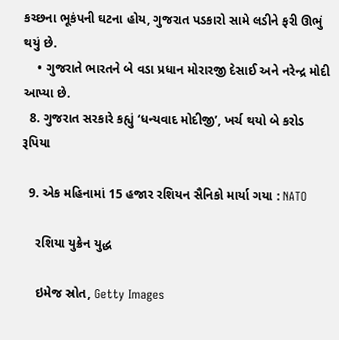કચ્છના ભૂકંપની ઘટના હોય, ગુજરાત પડકારો સામે લડીને ફરી ઊભું થયું છે.
    • ગુજરાતે ભારતને બે વડા પ્રધાન મોરારજી દેસાઈ અને નરેન્દ્ર મોદી આપ્યા છે.
  8. ગુજરાત સરકારે કહ્યું ‘ધન્યવાદ મોદીજી’, ખર્ચ થયો બે કરોડ રૂપિયા

  9. એક મહિનામાં 15 હજાર રશિયન સૈનિકો માર્યા ગયા : NATO

    રશિયા યુક્રેન યુદ્ધ

    ઇમેજ સ્રોત, Getty Images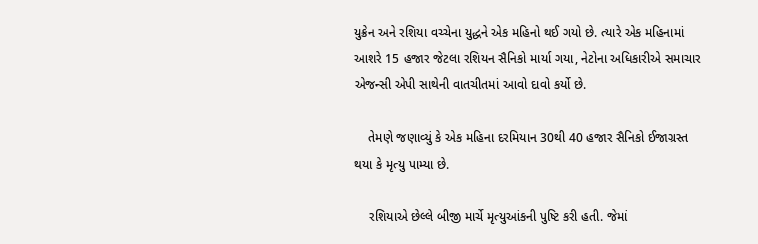યુક્રેન અને રશિયા વચ્ચેના યુદ્ધને એક મહિનો થઈ ગયો છે. ત્યારે એક મહિનામાં આશરે 15 હજાર જેટલા રશિયન સૈનિકો માર્યા ગયા, નેટોના અધિકારીએ સમાચાર એજન્સી એપી સાથેની વાતચીતમાં આવો દાવો કર્યો છે.

    તેમણે જણાવ્યું કે એક મહિના દરમિયાન 30થી 40 હજાર સૈનિકો ઈજાગ્રસ્ત થયા કે મૃત્યુ પામ્યા છે.

    રશિયાએ છેલ્લે બીજી માર્ચે મૃત્યુઆંકની પુષ્ટિ કરી હતી. જેમાં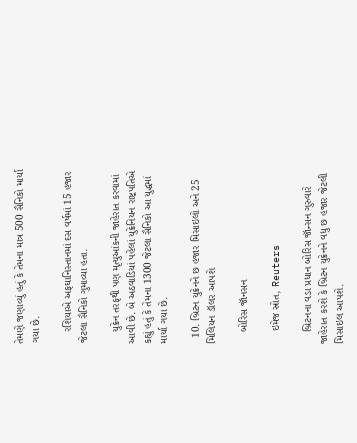તેમણે જણાવ્યું હતું કે તેમના માત્ર 500 સૈનિકો માર્યા ગયા છે.

    રશિયાએ અફઘાનિસ્તાનમાં દસ વર્ષમાં 15 હજાર જેટલા સૈનિકો ગુમાવ્યા હતા.

    યુક્રેન તરફથી પણ મૃત્યુઆંકની જાહેરાત કરવામાં આવી છે. બે અઠવાડિયાં પહેલાં યુક્રેનિયન રાષ્ટ્રપતિએ કહ્યું હતું કે તેમના 1300 જેટલા સૈનિકો આ યુદ્ધમાં માર્યા ગયા છે.

  10. બ્રિટન યુક્રેનને છ હજાર મિસાઇલો અને 25 મિલિયન ડૉલર આપશે

    બોરિસ જૉનસન

    ઇમેજ સ્રોત, Reuters

    બ્રિટનના વડા પ્રધાન બોરિસ જૉન્સન ગુરુવારે જાહેરાત કરશે કે બ્રિટન યુક્રેનને વધુ છ હજાર જેટલી મિસાઇલ આપશે.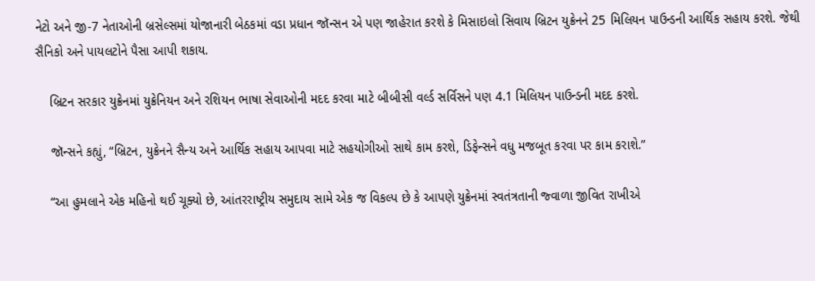નેટો અને જી-7 નેતાઓની બ્રસેલ્સમાં યોજાનારી બેઠકમાં વડા પ્રધાન જૉન્સન એ પણ જાહેરાત કરશે કે મિસાઇલો સિવાય બ્રિટન યુક્રેનને 25 મિલિયન પાઉન્ડની આર્થિક સહાય કરશે. જેથી સૈનિકો અને પાયલટોને પૈસા આપી શકાય.

    બ્રિટન સરકાર યુક્રેનમાં યુક્રેનિયન અને રશિયન ભાષા સેવાઓની મદદ કરવા માટે બીબીસી વર્લ્ડ સર્વિસને પણ 4.1 મિલિયન પાઉન્ડની મદદ કરશે.

    જૉન્સને કહ્યું, “બ્રિટન, યુક્રેનને સૈન્ય અને આર્થિક સહાય આપવા માટે સહયોગીઓ સાથે કામ કરશે, ડિફેન્સને વધુ મજબૂત કરવા પર કામ કરાશે.”

    “આ હુમલાને એક મહિનો થઈ ચૂક્યો છે, આંતરરાષ્ટ્રીય સમુદાય સામે એક જ વિકલ્પ છે કે આપણે યુક્રેનમાં સ્વતંત્રતાની જ્વાળા જીવિત રાખીએ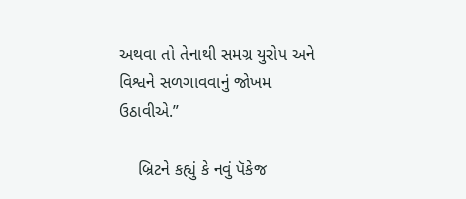અથવા તો તેનાથી સમગ્ર યુરોપ અને વિશ્વને સળગાવવાનું જોખમ ઉઠાવીએ.”

    બ્રિટને કહ્યું કે નવું પૅકેજ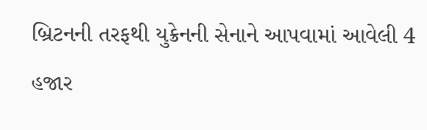બ્રિટનની તરફથી યુક્રેનની સેનાને આપવામાં આવેલી 4 હજાર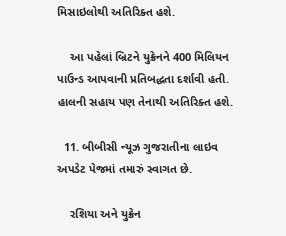મિસાઇલોથી અતિરિક્ત હશે.

    આ પહેલાં બ્રિટને યુક્રેનને 400 મિલિયન પાઉન્ડ આપવાની પ્રતિબદ્ધતા દર્શાવી હતી. હાલની સહાય પણ તેનાથી અતિરિક્ત હશે.

  11. બીબીસી ન્યૂઝ ગુજરાતીના લાઇવ અપડેટ પેજમાં તમારું સ્વાગત છે.

    રશિયા અને યુક્રેન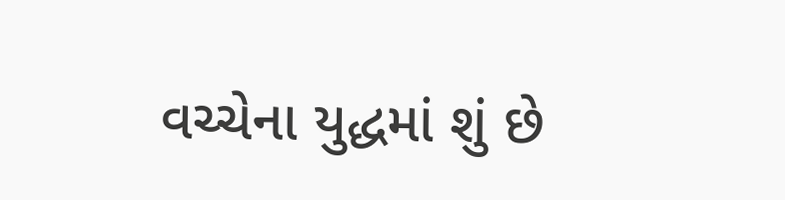વચ્ચેના યુદ્ધમાં શું છે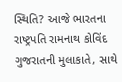સ્થિતિ? આજે ભારતના રાષ્ટ્રપતિ રામનાથ કોવિંદ ગુજરાતની મુલાકાતે, સાથે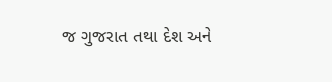જ ગુજરાત તથા દેશ અને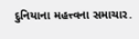દુનિયાના મહત્ત્વના સમાચાર.